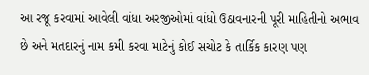આ રજૂ કરવામાં આવેલી વાંધા અરજીઓમાં વાંધો ઉઠાવનારની પૂરી માહિતીનો અભાવ છે અને મતદારનું નામ કમી કરવા માટેનું કોઈ સચોટ કે તાર્કિક કારણ પણ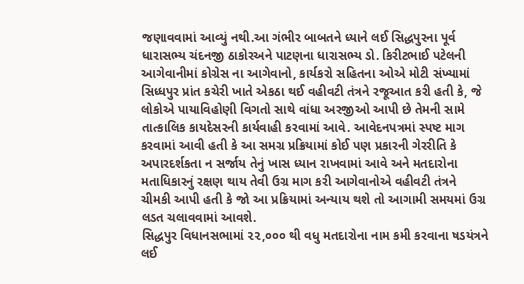જણાવવામાં આવ્યું નથી.આ ગંભીર બાબતને ધ્યાને લઈ સિદ્ધપુરના પૂર્વ ધારાસભ્ય ચંદનજી ઠાકોરઅને પાટણના ધારાસભ્ય ડો. કિરીટભાઈ પટેલની આગેવાનીમાં કોગ્રેસ ના આગેવાનો, કાર્યકરો સહિતના ઓએ મોટી સંખ્યામાં સિધ્ધપુર પ્રાંત કચેરી ખાતે એકઠા થઈ વહીવટી તંત્રને રજૂઆત કરી હતી કે, જે લોકોએ પાયાવિહોણી વિગતો સાથે વાંધા અરજીઓ આપી છે તેમની સામે તાત્કાલિક કાયદેસરની કાર્યવાહી કરવામાં આવે. આવેદનપત્રમાં સ્પષ્ટ માગ કરવામાં આવી હતી કે આ સમગ્ર પ્રક્રિયામાં કોઈ પણ પ્રકારની ગેરરીતિ કે અપારદર્શકતા ન સર્જાય તેનું ખાસ ધ્યાન રાખવામાં આવે અને મતદારોના મતાધિકારનું રક્ષણ થાય તેવી ઉગ્ર માગ કરી આગેવાનોએ વહીવટી તંત્રને ચીમકી આપી હતી કે જો આ પ્રક્રિયામાં અન્યાય થશે તો આગામી સમયમાં ઉગ્ર લડત ચલાવવામાં આવશે.
સિદ્ધપુર વિધાનસભામાં ૨૨,૦૦૦ થી વધુ મતદારોના નામ કમી કરવાના ષડયંત્રને લઈ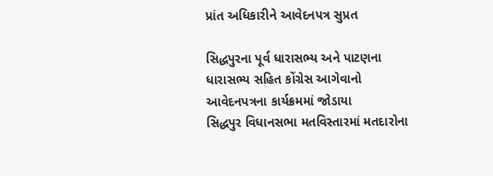પ્રાંત અધિકારીને આવેદનપત્ર સુપ્રત

સિદ્ધપુરના પૂર્વ ધારાસભ્ય અને પાટણના ધારાસભ્ય સહિત કોંગ્રેસ આગેવાનો આવેદનપત્રના કાર્યક્રમમાં જોડાયા
સિદ્ધપુર વિધાનસભા મતવિસ્તારમાં મતદારોના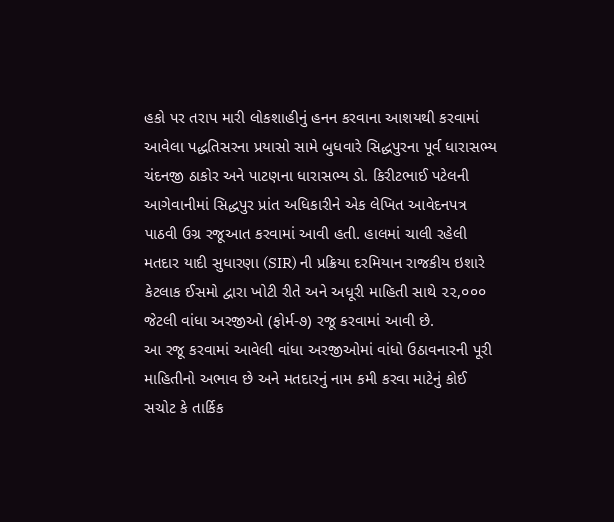હકો પર તરાપ મારી લોકશાહીનું હનન કરવાના આશયથી કરવામાં આવેલા પદ્ધતિસરના પ્રયાસો સામે બુધવારે સિદ્ધપુરના પૂર્વ ધારાસભ્ય ચંદનજી ઠાકોર અને પાટણના ધારાસભ્ય ડો. કિરીટભાઈ પટેલની આગેવાનીમાં સિદ્ધપુર પ્રાંત અધિકારીને એક લેખિત આવેદનપત્ર પાઠવી ઉગ્ર રજૂઆત કરવામાં આવી હતી. હાલમાં ચાલી રહેલી મતદાર યાદી સુધારણા (SIR) ની પ્રક્રિયા દરમિયાન રાજકીય ઇશારે કેટલાક ઈસમો દ્વારા ખોટી રીતે અને અધૂરી માહિતી સાથે ૨૨,૦૦૦ જેટલી વાંધા અરજીઓ (ફોર્મ-૭) રજૂ કરવામાં આવી છે.
આ રજૂ કરવામાં આવેલી વાંધા અરજીઓમાં વાંધો ઉઠાવનારની પૂરી માહિતીનો અભાવ છે અને મતદારનું નામ કમી કરવા માટેનું કોઈ સચોટ કે તાર્કિક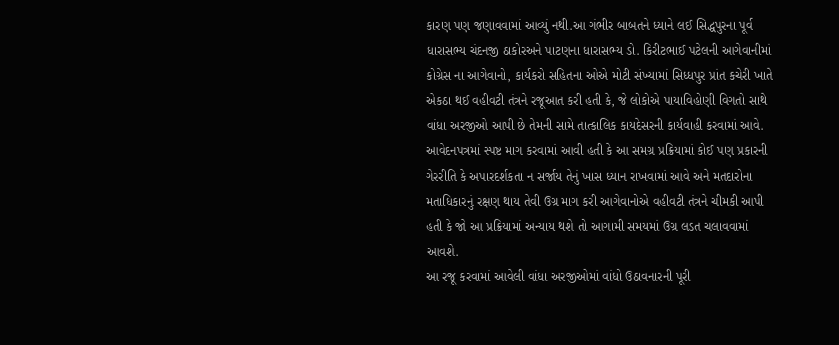કારણ પણ જણાવવામાં આવ્યું નથી.આ ગંભીર બાબતને ધ્યાને લઈ સિદ્ધપુરના પૂર્વ ધારાસભ્ય ચંદનજી ઠાકોરઅને પાટણના ધારાસભ્ય ડો. કિરીટભાઈ પટેલની આગેવાનીમાં કોગ્રેસ ના આગેવાનો, કાર્યકરો સહિતના ઓએ મોટી સંખ્યામાં સિધ્ધપુર પ્રાંત કચેરી ખાતે એકઠા થઈ વહીવટી તંત્રને રજૂઆત કરી હતી કે, જે લોકોએ પાયાવિહોણી વિગતો સાથે વાંધા અરજીઓ આપી છે તેમની સામે તાત્કાલિક કાયદેસરની કાર્યવાહી કરવામાં આવે. આવેદનપત્રમાં સ્પષ્ટ માગ કરવામાં આવી હતી કે આ સમગ્ર પ્રક્રિયામાં કોઈ પણ પ્રકારની ગેરરીતિ કે અપારદર્શકતા ન સર્જાય તેનું ખાસ ધ્યાન રાખવામાં આવે અને મતદારોના મતાધિકારનું રક્ષણ થાય તેવી ઉગ્ર માગ કરી આગેવાનોએ વહીવટી તંત્રને ચીમકી આપી હતી કે જો આ પ્રક્રિયામાં અન્યાય થશે તો આગામી સમયમાં ઉગ્ર લડત ચલાવવામાં આવશે.
આ રજૂ કરવામાં આવેલી વાંધા અરજીઓમાં વાંધો ઉઠાવનારની પૂરી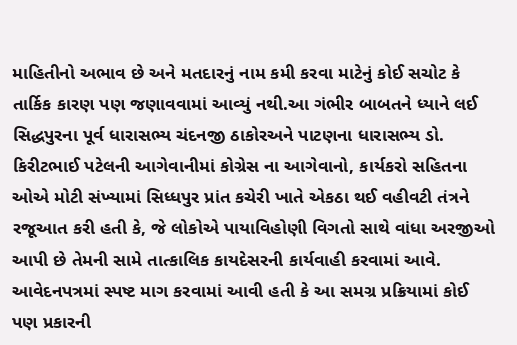માહિતીનો અભાવ છે અને મતદારનું નામ કમી કરવા માટેનું કોઈ સચોટ કે તાર્કિક કારણ પણ જણાવવામાં આવ્યું નથી.આ ગંભીર બાબતને ધ્યાને લઈ સિદ્ધપુરના પૂર્વ ધારાસભ્ય ચંદનજી ઠાકોરઅને પાટણના ધારાસભ્ય ડો. કિરીટભાઈ પટેલની આગેવાનીમાં કોગ્રેસ ના આગેવાનો, કાર્યકરો સહિતના ઓએ મોટી સંખ્યામાં સિધ્ધપુર પ્રાંત કચેરી ખાતે એકઠા થઈ વહીવટી તંત્રને રજૂઆત કરી હતી કે, જે લોકોએ પાયાવિહોણી વિગતો સાથે વાંધા અરજીઓ આપી છે તેમની સામે તાત્કાલિક કાયદેસરની કાર્યવાહી કરવામાં આવે. આવેદનપત્રમાં સ્પષ્ટ માગ કરવામાં આવી હતી કે આ સમગ્ર પ્રક્રિયામાં કોઈ પણ પ્રકારની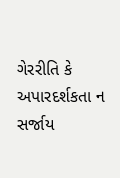ગેરરીતિ કે અપારદર્શકતા ન સર્જાય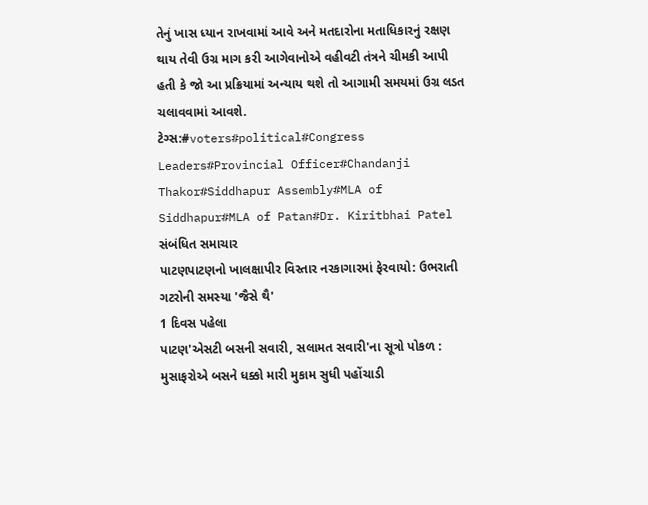તેનું ખાસ ધ્યાન રાખવામાં આવે અને મતદારોના મતાધિકારનું રક્ષણ થાય તેવી ઉગ્ર માગ કરી આગેવાનોએ વહીવટી તંત્રને ચીમકી આપી હતી કે જો આ પ્રક્રિયામાં અન્યાય થશે તો આગામી સમયમાં ઉગ્ર લડત ચલાવવામાં આવશે.
ટેગ્સ:#voters#political#Congress Leaders#Provincial Officer#Chandanji Thakor#Siddhapur Assembly#MLA of Siddhapur#MLA of Patan#Dr. Kiritbhai Patel
સંબંધિત સમાચાર
પાટણપાટણનો ખાલક્ષાપીર વિસ્તાર નરકાગારમાં ફેરવાયો: ઉભરાતી ગટરોની સમસ્યા 'જૈસે થૈ'
1 દિવસ પહેલા
પાટણ'એસટી બસની સવારી, સલામત સવારી'ના સૂત્રો પોકળ : મુસાફરોએ બસને ધક્કો મારી મુકામ સુધી પહોંચાડી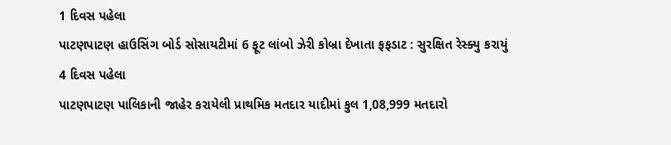1 દિવસ પહેલા
પાટણપાટણ હાઉસિંગ બોર્ડ સોસાયટીમાં 6 ફૂટ લાંબો ઝેરી કોબ્રા દેખાતા ફફડાટ : સુરક્ષિત રેસ્ક્યુ કરાયું
4 દિવસ પહેલા
પાટણપાટણ પાલિકાની જાહેર કરાયેલી પ્રાથમિક મતદાર યાદીમાં કુલ 1,08,999 મતદારો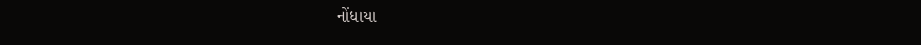નોંધાયા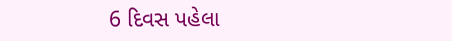6 દિવસ પહેલા